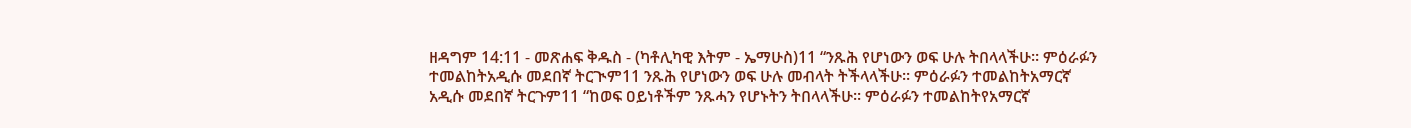ዘዳግም 14:11 - መጽሐፍ ቅዱስ - (ካቶሊካዊ እትም - ኤማሁስ)11 “ንጹሕ የሆነውን ወፍ ሁሉ ትበላላችሁ። ምዕራፉን ተመልከትአዲሱ መደበኛ ትርጒም11 ንጹሕ የሆነውን ወፍ ሁሉ መብላት ትችላላችሁ። ምዕራፉን ተመልከትአማርኛ አዲሱ መደበኛ ትርጉም11 “ከወፍ ዐይነቶችም ንጹሓን የሆኑትን ትበላላችሁ። ምዕራፉን ተመልከትየአማርኛ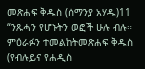መጽሐፍ ቅዱስ (ሰማንያ አሃዱ)11 “ንጹሓን የሆኑትን ወፎች ሁሉ ብሉ። ምዕራፉን ተመልከትመጽሐፍ ቅዱስ (የብሉይና የሐዲስ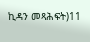ኪዳን መጻሕፍት)11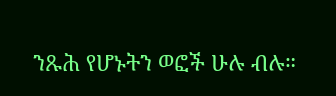ንጹሕ የሆኑትን ወፎች ሁሉ ብሉ።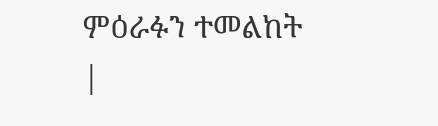ምዕራፉን ተመልከት |